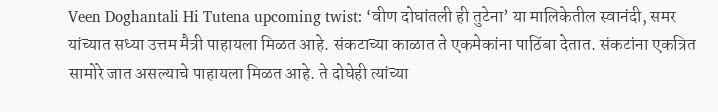Veen Doghantali Hi Tutena upcoming twist: ‘वीण दोघांतली ही तुटेना’ या मालिकेतील स्वानंदी, समर यांच्यात सध्या उत्तम मैत्री पाहायला मिळत आहे. संकटाच्या काळात ते एकमेकांना पाठिंबा देतात. संकटांना एकत्रित सामोरे जात असल्याचे पाहायला मिळत आहे. ते दोघेही त्यांच्या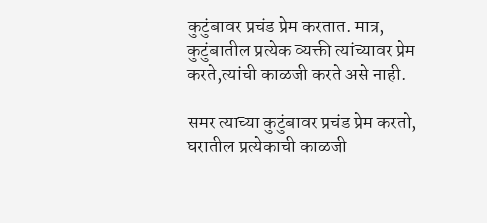कुटुंबावर प्रचंड प्रेम करतात. मात्र, कुटुंबातील प्रत्येक व्यक्ती त्यांच्यावर प्रेम करते,त्यांची काळजी करते असे नाही.

समर त्याच्या कुटुंबावर प्रचंड प्रेम करतो, घरातील प्रत्येकाची काळजी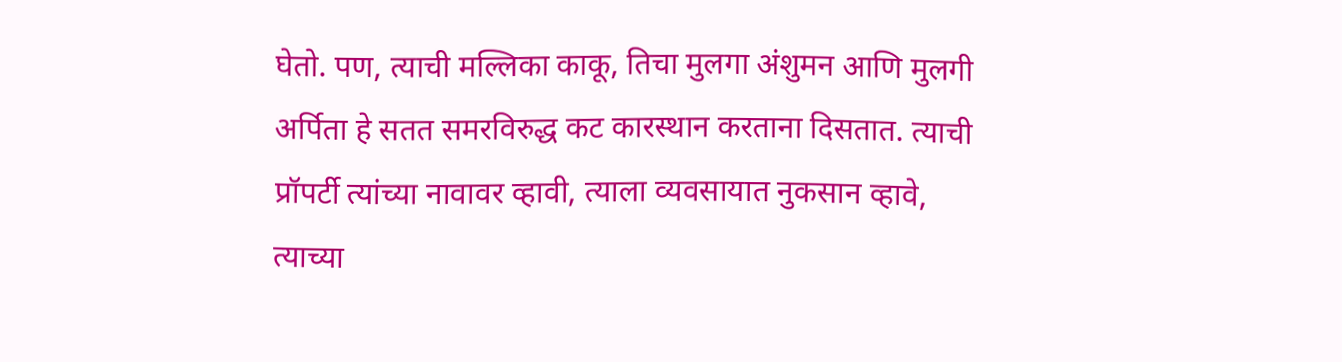घेतो. पण, त्याची मल्लिका काकू, तिचा मुलगा अंशुमन आणि मुलगी अर्पिता हे सतत समरविरुद्ध कट कारस्थान करताना दिसतात. त्याची प्रॉपर्टी त्यांच्या नावावर व्हावी, त्याला व्यवसायात नुकसान व्हावे, त्याच्या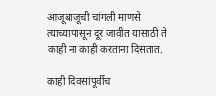आजूबाजूची चांगली माणसे त्याच्यापासून दूर जावीत यासाठी ते काही ना काही करताना दिसतात.

काही दिवसांपूर्वीच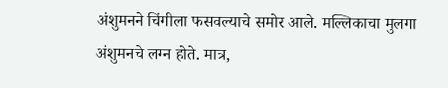अंशुमनने चिंगीला फसवल्याचे समोर आले. मल्लिकाचा मुलगा अंशुमनचे लग्न होते. मात्र,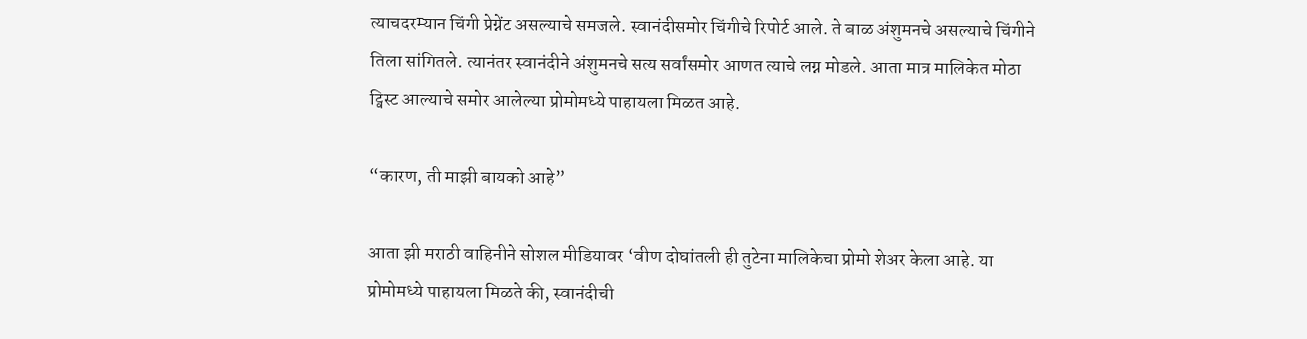त्याचदरम्यान चिंगी प्रेग्नेंट असल्याचे समजले. स्वानंदीसमोर चिंगीचे रिपोर्ट आले. ते बाळ अंशुमनचे असल्याचे चिंगीने तिला सांगितले. त्यानंतर स्वानंदीने अंशुमनचे सत्य सर्वांसमोर आणत त्याचे लग्न मोडले. आता मात्र मालिकेत मोठा ट्विस्ट आल्याचे समोर आलेल्या प्रोमोमध्ये पाहायला मिळत आहे.

“कारण, ती माझी बायको आहे”

आता झी मराठी वाहिनीने सोशल मीडियावर ‘वीण दोघांतली ही तुटेना मालिकेचा प्रोमो शेअर केला आहे. या प्रोमोमध्ये पाहायला मिळते की, स्वानंदीची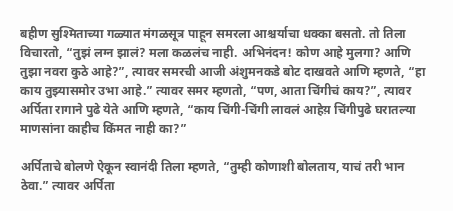बहीण सुश्मिताच्या गळ्यात मंगळसूत्र पाहून समरला आश्चर्याचा धक्का बसतो. तो तिला विचारतो, “तुझं लग्न झालं? मला कळलंच नाही. अभिनंदन! कोण आहे मुलगा? आणि तुझा नवरा कुठे आहे?”, त्यावर समरची आजी अंशुमनकडे बोट दाखवते आणि म्हणते, “हा काय तुझ्यासमोर उभा आहे.” त्यावर समर म्हणतो, “पण, आता चिंगीचं काय?”, त्यावर अर्पिता रागाने पुढे येते आणि म्हणते, “काय चिंगी-चिंगी लावलं आहेय़ चिंगीपुढे घरातल्या माणसांना काहीच किंमत नाही का?”

अर्पिताचे बोलणे ऐकून स्वानंदी तिला म्हणते, “तुम्ही कोणाशी बोलताय, याचं तरी भान ठेवा.” त्यावर अर्पिता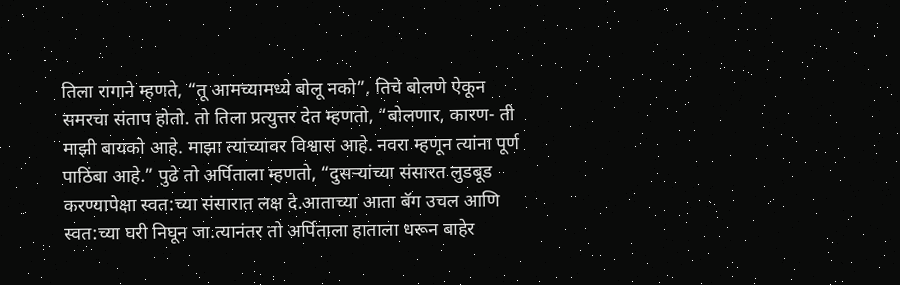तिला रागाने म्हणते, “तू आमच्यामध्ये बोलू नको”, तिचे बोलणे ऐकून समरचा संताप होतो. तो तिला प्रत्युत्तर देत म्हणतो, “बोलणार, कारण- ती माझी बायको आहे. माझा त्यांच्यावर विश्वास आहे. नवरा म्हणून त्यांना पूर्ण पाठिंबा आहे.” पुढे तो अर्पिताला म्हणतो, “दुसऱ्यांच्या संसारत लुडबूड करण्यापेक्षा स्वत:च्या संसारात लक्ष दे.आताच्या आता बॅग उचल आणि स्वत:च्या घरी निघून जा.त्यानंतर तो अर्पिताला हाताला धरून बाहेर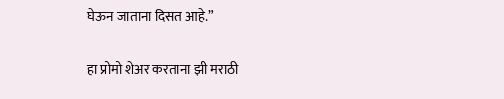घेऊन जाताना दिसत आहे.”

हा प्रोमो शेअर करताना झी मराठी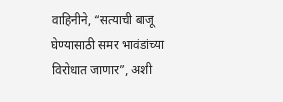वाहिनीने, “सत्याची बाजू घेण्यासाठी समर भावंडांच्या विरोधात जाणार”, अशी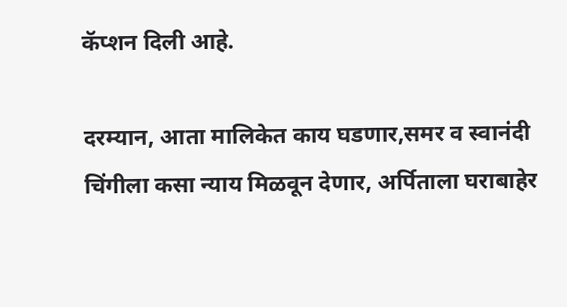कॅप्शन दिली आहे.

दरम्यान, आता मालिकेत काय घडणार,समर व स्वानंदी चिंगीला कसा न्याय मिळवून देणार, अर्पिताला घराबाहेर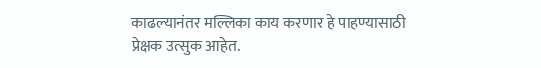काढल्यानंतर मल्लिका काय करणार हे पाहण्यासाठी प्रेक्षक उत्सुक आहेत.